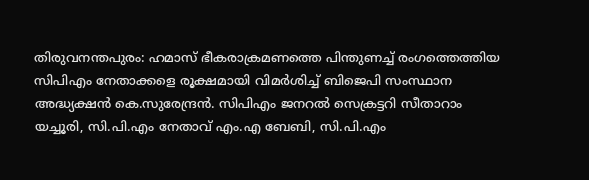തിരുവനന്തപുരം: ഹമാസ് ഭീകരാക്രമണത്തെ പിന്തുണച്ച് രംഗത്തെത്തിയ സിപിഎം നേതാക്കളെ രൂക്ഷമായി വിമർശിച്ച് ബിജെപി സംസ്ഥാന അദ്ധ്യക്ഷൻ കെ.സുരേന്ദ്രൻ. സിപിഎം ജനറൽ സെക്രട്ടറി സീതാറാം യച്ചൂരി, സി.പി.എം നേതാവ് എം.എ ബേബി, സി.പി.എം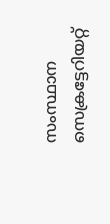സംസ്ഥാന സെക്രട്ടേറിയറ്റ്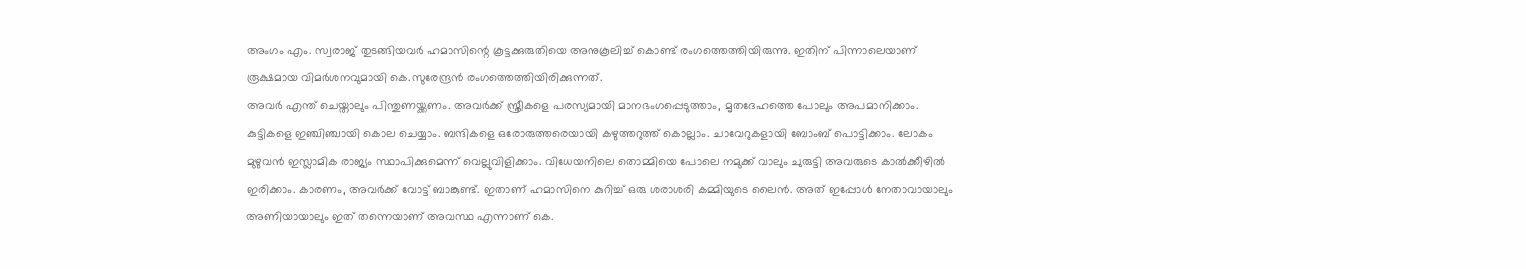അംഗം എം. സ്വരാജ് തുടങ്ങിയവർ ഹമാസിന്റെ കൂട്ടക്കുരുതിയെ അനുകൂലിച്ച് കൊണ്ട് രംഗത്തെത്തിയിരുന്നു. ഇതിന് പിന്നാലെയാണ് രൂക്ഷമായ വിമർശനവുമായി കെ.സുരേന്ദ്രൻ രംഗത്തെത്തിയിരിക്കുന്നത്.
അവർ എന്ത് ചെയ്താലും പിന്തുണയ്ക്കണം. അവർക്ക് സ്ത്രീകളെ പരസ്യമായി മാനഭംഗപ്പെടുത്താം, മൃതദേഹത്തെ പോലും അപമാനിക്കാം. കുട്ടികളെ ഇഞ്ചിഞ്ചായി കൊല ചെയ്യാം. ബന്ദികളെ ഒരോരുത്തരെയായി കഴുത്തറുത്ത് കൊല്ലാം. ചാവേറുകളായി ബോംബ് പൊട്ടിക്കാം. ലോകം മുഴുവൻ ഇസ്ലാമിക രാജ്യം സ്ഥാപിക്കുമെന്ന് വെല്ലുവിളിക്കാം. വിധേയനിലെ തൊമ്മിയെ പോലെ നമുക്ക് വാലും ചുരുട്ടി അവരുടെ കാൽക്കീഴിൽ ഇരിക്കാം. കാരണം, അവർക്ക് വോട്ട് ബാങ്കുണ്ട്. ഇതാണ് ഹമാസിനെ കുറിച്ച് ഒരു ശരാശരി കമ്മിയുടെ ലൈൻ. അത് ഇപ്പോൾ നേതാവായാലും അണിയായാലും ഇത് തന്നെയാണ് അവസ്ഥ എന്നാണ് കെ.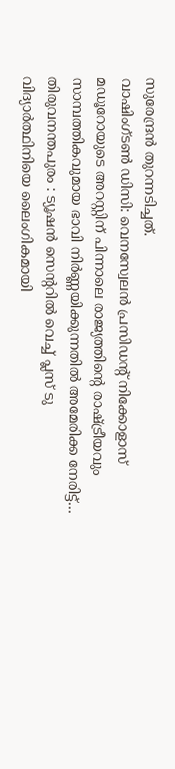സുരേന്ദ്രൻ തുറന്നടിച്ചത്.
വാഷിംഗ്ടൺ ഡിസി: വെനസ്വേലൻ പ്രസിഡന്റ് നിക്കോളാസ് മഡൂറോയുടെ അറസ്റ്റിന് പിന്നാലെ രാജ്യത്തിന്റെ രാഷ്ട്രീയവും സാമ്പത്തികവുമായ ഭാവി നിർണ്ണയിക്കുന്നതിൽ അമേരിക്ക നേരിട്ട്…
തിരുവനന്തപുരം : ട്യൂഷൻ സെന്ററിൽ വെച്ച് പ്ലസ് ടു വിദ്യാർത്ഥിനിയെ ലൈംഗികമായി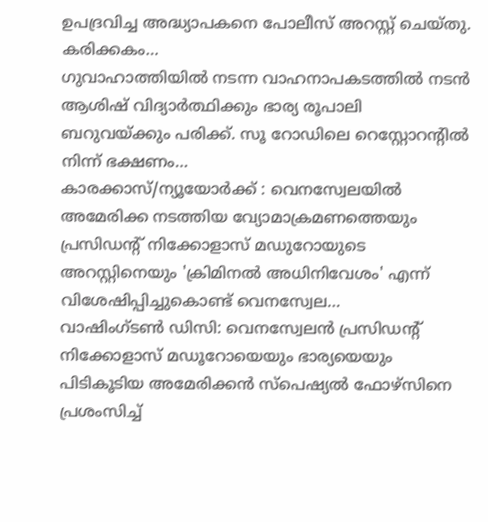ഉപദ്രവിച്ച അദ്ധ്യാപകനെ പോലീസ് അറസ്റ്റ് ചെയ്തു. കരിക്കകം…
ഗുവാഹാത്തിയിൽ നടന്ന വാഹനാപകടത്തിൽ നടൻ ആശിഷ് വിദ്യാർത്ഥിക്കും ഭാര്യ രൂപാലി ബറുവയ്ക്കും പരിക്ക്. സൂ റോഡിലെ റെസ്റ്റോറന്റിൽ നിന്ന് ഭക്ഷണം…
കാരക്കാസ്/ന്യൂയോർക്ക് : വെനസ്വേലയിൽ അമേരിക്ക നടത്തിയ വ്യോമാക്രമണത്തെയും പ്രസിഡന്റ് നിക്കോളാസ് മഡുറോയുടെ അറസ്റ്റിനെയും 'ക്രിമിനൽ അധിനിവേശം' എന്ന് വിശേഷിപ്പിച്ചുകൊണ്ട് വെനസ്വേല…
വാഷിംഗ്ടൺ ഡിസി: വെനസ്വേലൻ പ്രസിഡന്റ് നിക്കോളാസ് മഡൂറോയെയും ഭാര്യയെയും പിടികൂടിയ അമേരിക്കൻ സ്പെഷ്യൽ ഫോഴ്സിനെ പ്രശംസിച്ച്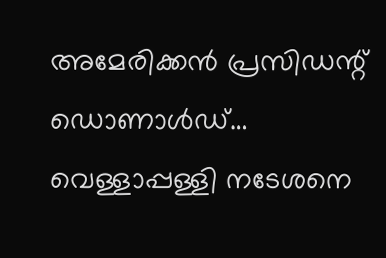അമേരിക്കൻ പ്രസിഡന്റ് ഡൊണാൾഡ്…
വെള്ളാപ്പള്ളി നടേശനെ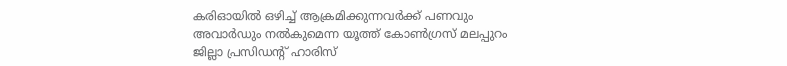കരിഓയിൽ ഒഴിച്ച് ആക്രമിക്കുന്നവർക്ക് പണവും അവാർഡും നൽകുമെന്ന യൂത്ത് കോൺഗ്രസ് മലപ്പുറം ജില്ലാ പ്രസിഡന്റ് ഹാരിസ്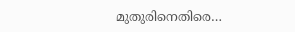മുതുരിനെതിരെ…